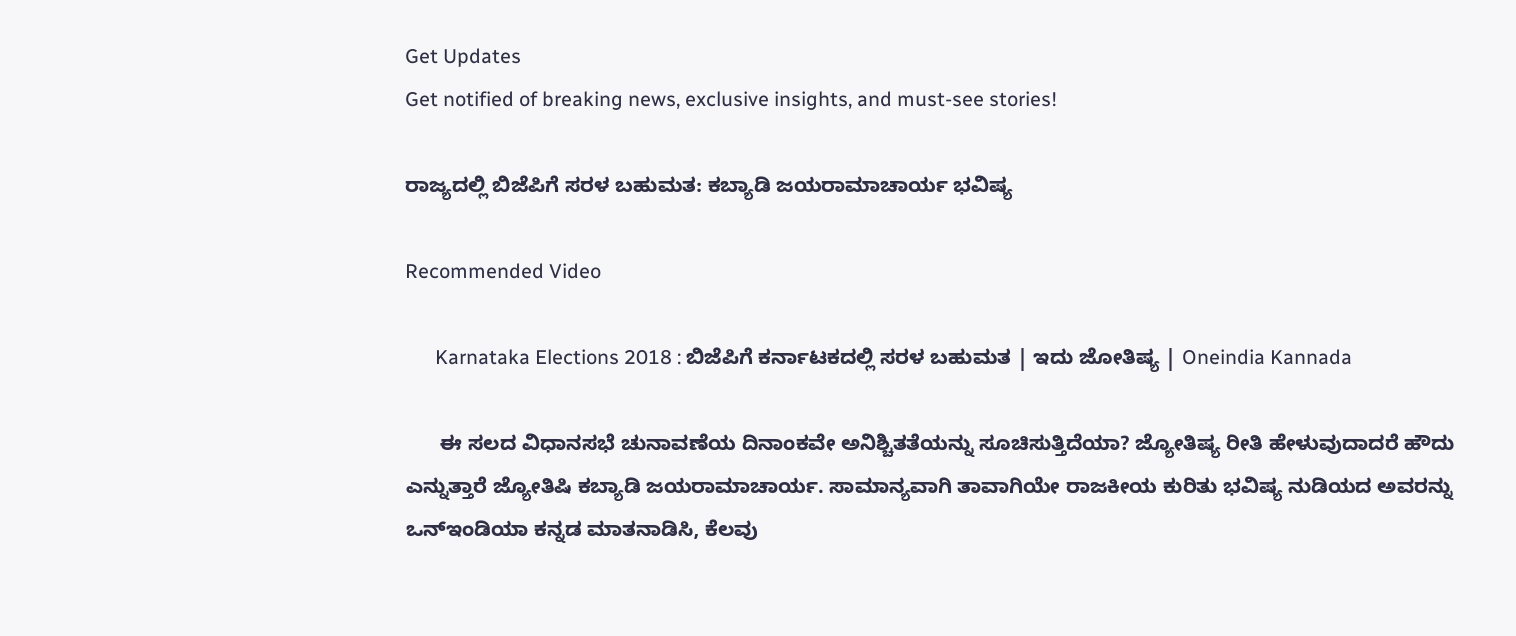Get Updates
Get notified of breaking news, exclusive insights, and must-see stories!

ರಾಜ್ಯದಲ್ಲಿ ಬಿಜೆಪಿಗೆ ಸರಳ ಬಹುಮತ: ಕಬ್ಯಾಡಿ ಜಯರಾಮಾಚಾರ್ಯ ಭವಿಷ್ಯ

Recommended Video

      Karnataka Elections 2018 : ಬಿಜೆಪಿಗೆ ಕರ್ನಾಟಕದಲ್ಲಿ ಸರಳ ಬಹುಮತ | ಇದು ಜೋತಿಷ್ಯ | Oneindia Kannada

      ಈ ಸಲದ ವಿಧಾನಸಭೆ ಚುನಾವಣೆಯ ದಿನಾಂಕವೇ ಅನಿಶ್ಚಿತತೆಯನ್ನು ಸೂಚಿಸುತ್ತಿದೆಯಾ? ಜ್ಯೋತಿಷ್ಯ ರೀತಿ ಹೇಳುವುದಾದರೆ ಹೌದು ಎನ್ನುತ್ತಾರೆ ಜ್ಯೋತಿಷಿ ಕಬ್ಯಾಡಿ ಜಯರಾಮಾಚಾರ್ಯ. ಸಾಮಾನ್ಯವಾಗಿ ತಾವಾಗಿಯೇ ರಾಜಕೀಯ ಕುರಿತು ಭವಿಷ್ಯ ನುಡಿಯದ ಅವರನ್ನು ಒನ್ಇಂಡಿಯಾ ಕನ್ನಡ ಮಾತನಾಡಿಸಿ, ಕೆಲವು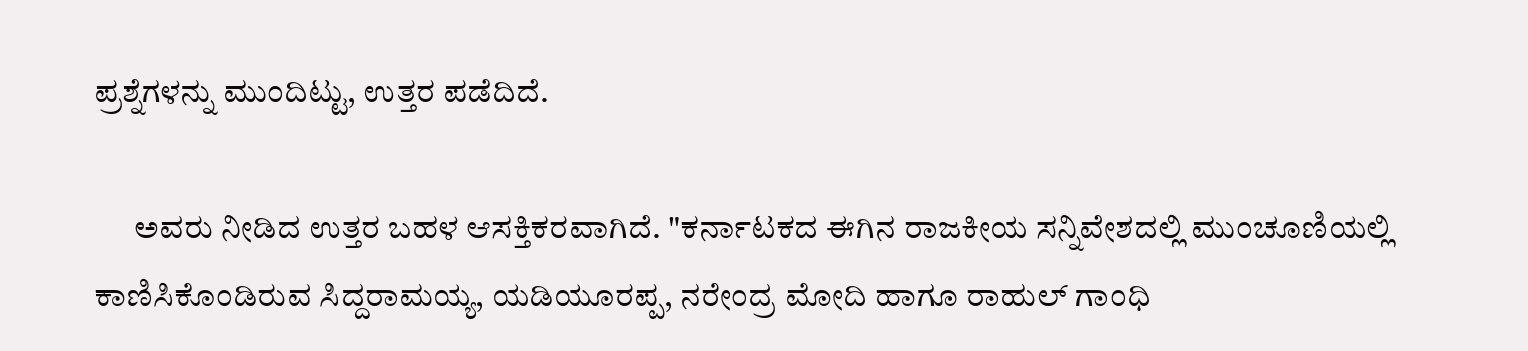ಪ್ರಶ್ನೆಗಳನ್ನು ಮುಂದಿಟ್ಟು, ಉತ್ತರ ಪಡೆದಿದೆ.

      ಅವರು ನೀಡಿದ ಉತ್ತರ ಬಹಳ ಆಸಕ್ತಿಕರವಾಗಿದೆ. "ಕರ್ನಾಟಕದ ಈಗಿನ ರಾಜಕೀಯ ಸನ್ನಿವೇಶದಲ್ಲಿ ಮುಂಚೂಣಿಯಲ್ಲಿ ಕಾಣಿಸಿಕೊಂಡಿರುವ ಸಿದ್ದರಾಮಯ್ಯ, ಯಡಿಯೂರಪ್ಪ, ನರೇಂದ್ರ ಮೋದಿ ಹಾಗೂ ರಾಹುಲ್ ಗಾಂಧಿ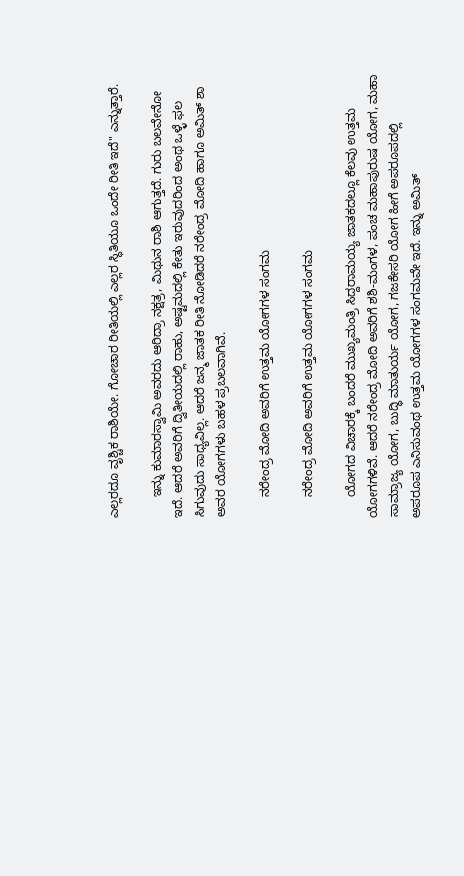ಎಲ್ಲರದೂ ವೃಶ್ಚಿಕ ರಾಶಿಯೇ. ಗೋಚಾರ ರೀತಿಯಲ್ಲಿ ಎಲ್ಲರ ಸ್ಥಿತಿಯೂ ಒಂದೇ ರೀತಿ ಇದೆ" ಎನ್ನುತ್ತಾರೆ.

      ಇನ್ನು ಕುಮಾರಸ್ವಾಮಿ ಅವರದು ಆರಿದ್ರಾ ನಕ್ಷತ್ರ, ಮಿಥುನ ರಾಶಿ ಆಗುತ್ತದೆ. ಗುರು ಬಲವೇನೋ ಇದೆ. ಆದರೆ ಅವರಿಗೆ ದ್ವಿತೀಯದಲ್ಲಿ ರಾಹು, ಅಷ್ಟಮದಲ್ಲಿ ಕೇತು ಇರುವುದರಿಂದ ಅಂಥ ಒಳ್ಳೆ ಫಲ ಸಿಗುವುದು ಸಾಧ್ಯವಿಲ್ಲ. ಆದರೆ ಜನ್ಮ ಜಾತಕ ರೀತಿ ನೋಡಿದರೆ ನರೇಂದ್ರ ಮೋದಿ ಹಾಗೂ ಅಮಿತ್ ಶಾ ಅವರ ಯೋಗಗಳು ಬಹಳ ಪ್ರಬಲವಾಗಿವೆ.

      ನರೇಂದ್ರ ಮೋದಿ ಅವರಿಗೆ ಉತ್ತಮ ಯೋಗಗಳ ಸಂಗಮ

      ನರೇಂದ್ರ ಮೋದಿ ಅವರಿಗೆ ಉತ್ತಮ ಯೋಗಗಳ ಸಂಗಮ

      ಯೋಗದ ವಿಚಾರಕ್ಕೆ ಬಂದರೆ ಮುಖ್ಯಮಂತ್ರಿ ಸಿದ್ದರಾಮಯ್ಯ ಜಾತಕದಲ್ಲೂ ಕೆಲವು ಉತ್ತಮ ಯೋಗಗಳಿವೆ. ಆದರೆ ನರೇಂದ್ರ ಮೋದಿ ಅವರಿಗೆ ಶಶಿ-ಮಂಗಳ, ಪಂಚ ಮಹಾಪುರುಷ ಯೋಗ, ಮಹಾ ಸಾಮ್ರಾಜ್ಯ ಯೋಗ, ಬುದ್ಧಿ ಮಾತುರ್ಯ ಯೋಗ, ಗಜಕೇಸರಿ ಯೋಗ ಹೀಗೆ ಅಪರೂಪದಲ್ಲಿ ಅಪರೂಪ ಎನಿಸುವಂಥ ಉತ್ತಮ ಯೋಗಗಳ ಸಂಗಮವೇ ಇದೆ. ಇನ್ನು ಅಮಿತ್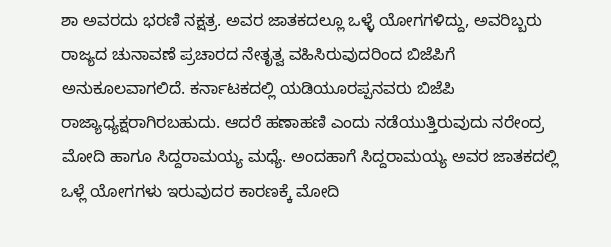ಶಾ ಅವರದು ಭರಣಿ ನಕ್ಷತ್ರ. ಅವರ ಜಾತಕದಲ್ಲೂ ಒಳ್ಳೆ ಯೋಗಗಳಿದ್ದು, ಅವರಿಬ್ಬರು ರಾಜ್ಯದ ಚುನಾವಣೆ ಪ್ರಚಾರದ ನೇತೃತ್ವ ವಹಿಸಿರುವುದರಿಂದ ಬಿಜೆಪಿಗೆ ಅನುಕೂಲವಾಗಲಿದೆ. ಕರ್ನಾಟಕದಲ್ಲಿ ಯಡಿಯೂರಪ್ಪನವರು ಬಿಜೆಪಿ ರಾಜ್ಯಾಧ್ಯಕ್ಷರಾಗಿರಬಹುದು. ಆದರೆ ಹಣಾಹಣಿ ಎಂದು ನಡೆಯುತ್ತಿರುವುದು ನರೇಂದ್ರ ಮೋದಿ ಹಾಗೂ ಸಿದ್ದರಾಮಯ್ಯ ಮಧ್ಯೆ. ಅಂದಹಾಗೆ ಸಿದ್ದರಾಮಯ್ಯ ಅವರ ಜಾತಕದಲ್ಲಿ ಒಳ್ಲೆ ಯೋಗಗಳು ಇರುವುದರ ಕಾರಣಕ್ಕೆ ಮೋದಿ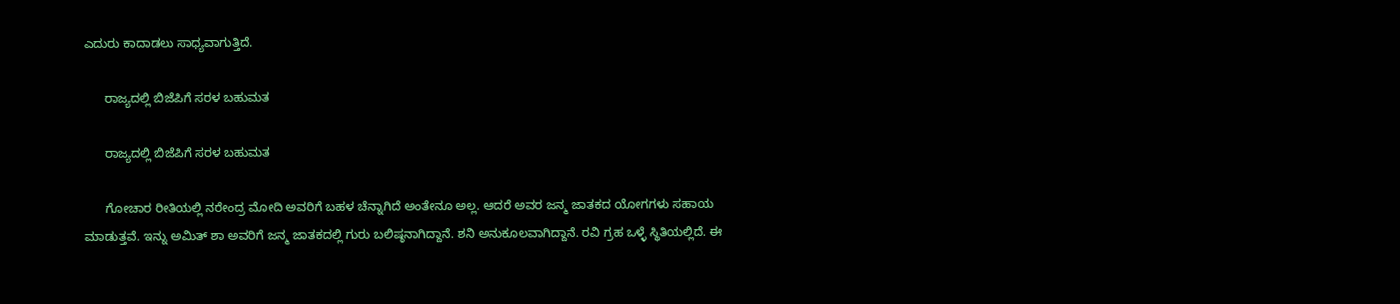ಎದುರು ಕಾದಾಡಲು ಸಾಧ್ಯವಾಗುತ್ತಿದೆ.

      ರಾಜ್ಯದಲ್ಲಿ ಬಿಜೆಪಿಗೆ ಸರಳ ಬಹುಮತ

      ರಾಜ್ಯದಲ್ಲಿ ಬಿಜೆಪಿಗೆ ಸರಳ ಬಹುಮತ

      ಗೋಚಾರ ರೀತಿಯಲ್ಲಿ ನರೇಂದ್ರ ಮೋದಿ ಅವರಿಗೆ ಬಹಳ ಚೆನ್ನಾಗಿದೆ ಅಂತೇನೂ ಅಲ್ಲ. ಆದರೆ ಅವರ ಜನ್ಮ ಜಾತಕದ ಯೋಗಗಳು ಸಹಾಯ ಮಾಡುತ್ತವೆ. ಇನ್ನು ಅಮಿತ್ ಶಾ ಅವರಿಗೆ ಜನ್ಮ ಜಾತಕದಲ್ಲಿ ಗುರು ಬಲಿಷ್ಠನಾಗಿದ್ದಾನೆ. ಶನಿ ಅನುಕೂಲವಾಗಿದ್ದಾನೆ. ರವಿ ಗ್ರಹ ಒಳ್ಳೆ ಸ್ಥಿತಿಯಲ್ಲಿದೆ. ಈ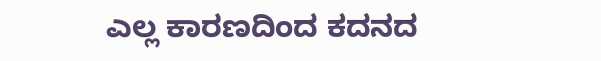ಎಲ್ಲ ಕಾರಣದಿಂದ ಕದನದ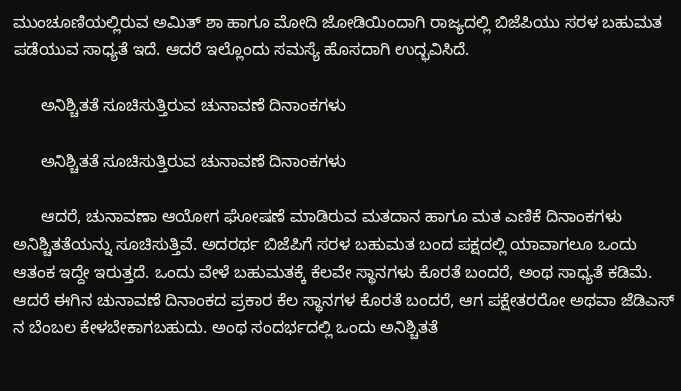ಮುಂಚೂಣಿಯಲ್ಲಿರುವ ಅಮಿತ್ ಶಾ ಹಾಗೂ ಮೋದಿ ಜೋಡಿಯಿಂದಾಗಿ ರಾಜ್ಯದಲ್ಲಿ ಬಿಜೆಪಿಯು ಸರಳ ಬಹುಮತ ಪಡೆಯುವ ಸಾಧ್ಯತೆ ಇದೆ. ಆದರೆ ಇಲ್ಲೊಂದು ಸಮಸ್ಯೆ ಹೊಸದಾಗಿ ಉದ್ಭವಿಸಿದೆ.

      ಅನಿಶ್ಚಿತತೆ ಸೂಚಿಸುತ್ತಿರುವ ಚುನಾವಣೆ ದಿನಾಂಕಗಳು

      ಅನಿಶ್ಚಿತತೆ ಸೂಚಿಸುತ್ತಿರುವ ಚುನಾವಣೆ ದಿನಾಂಕಗಳು

      ಆದರೆ, ಚುನಾವಣಾ ಆಯೋಗ ಘೋಷಣೆ ಮಾಡಿರುವ ಮತದಾನ ಹಾಗೂ ಮತ ಎಣಿಕೆ ದಿನಾಂಕಗಳು ಅನಿಶ್ಚಿತತೆಯನ್ನು ಸೂಚಿಸುತ್ತಿವೆ. ಅದರರ್ಥ ಬಿಜೆಪಿಗೆ ಸರಳ ಬಹುಮತ ಬಂದ ಪಕ್ಷದಲ್ಲಿ ಯಾವಾಗಲೂ ಒಂದು ಆತಂಕ ಇದ್ದೇ ಇರುತ್ತದೆ. ಒಂದು ವೇಳೆ ಬಹುಮತಕ್ಕೆ ಕೆಲವೇ ಸ್ಥಾನಗಳು ಕೊರತೆ ಬಂದರೆ, ಅಂಥ ಸಾಧ್ಯತೆ ಕಡಿಮೆ. ಆದರೆ ಈಗಿನ ಚುನಾವಣೆ ದಿನಾಂಕದ ಪ್ರಕಾರ ಕೆಲ ಸ್ಥಾನಗಳ ಕೊರತೆ ಬಂದರೆ, ಆಗ ಪಕ್ಷೇತರರೋ ಅಥವಾ ಜೆಡಿಎಸ್ ನ ಬೆಂಬಲ ಕೇಳಬೇಕಾಗಬಹುದು. ಅಂಥ ಸಂದರ್ಭದಲ್ಲಿ ಒಂದು ಅನಿಶ್ಚಿತತೆ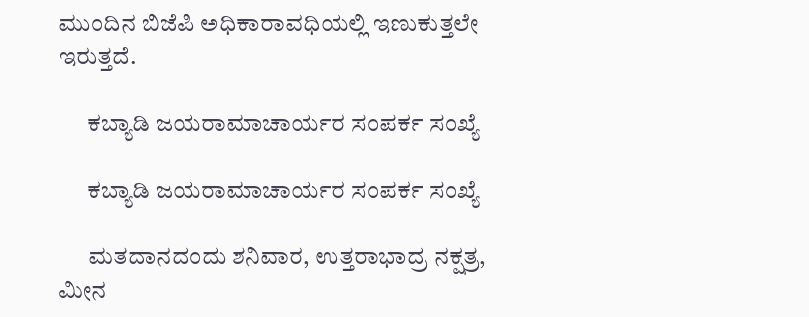ಮುಂದಿನ ಬಿಜೆಪಿ ಅಧಿಕಾರಾವಧಿಯಲ್ಲಿ ಇಣುಕುತ್ತಲೇ ಇರುತ್ತದೆ.

      ಕಬ್ಯಾಡಿ ಜಯರಾಮಾಚಾರ್ಯರ ಸಂಪರ್ಕ ಸಂಖ್ಯೆ

      ಕಬ್ಯಾಡಿ ಜಯರಾಮಾಚಾರ್ಯರ ಸಂಪರ್ಕ ಸಂಖ್ಯೆ

      ಮತದಾನದಂದು ಶನಿವಾರ, ಉತ್ತರಾಭಾದ್ರ ನಕ್ಷತ್ರ, ಮೀನ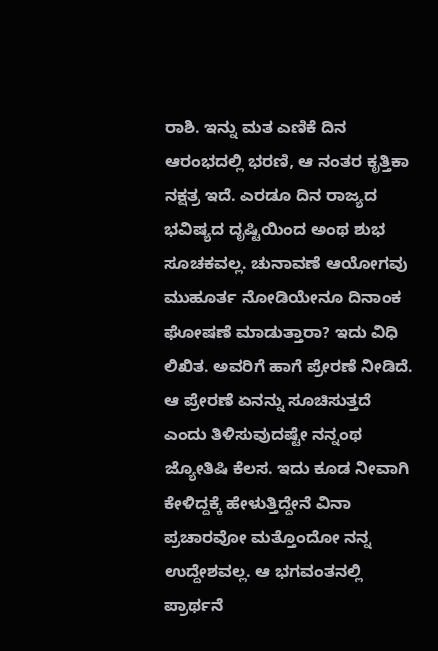ರಾಶಿ. ಇನ್ನು ಮತ ಎಣಿಕೆ ದಿನ ಆರಂಭದಲ್ಲಿ ಭರಣಿ, ಆ ನಂತರ ಕೃತ್ತಿಕಾ ನಕ್ಷತ್ರ ಇದೆ. ಎರಡೂ ದಿನ ರಾಜ್ಯದ ಭವಿಷ್ಯದ ದೃಷ್ಟಿಯಿಂದ ಅಂಥ ಶುಭ ಸೂಚಕವಲ್ಲ. ಚುನಾವಣೆ ಆಯೋಗವು ಮುಹೂರ್ತ ನೋಡಿಯೇನೂ ದಿನಾಂಕ ಘೋಷಣೆ ಮಾಡುತ್ತಾರಾ? ಇದು ವಿಧಿ ಲಿಖಿತ. ಅವರಿಗೆ ಹಾಗೆ ಪ್ರೇರಣೆ ನೀಡಿದೆ. ಆ ಪ್ರೇರಣೆ ಏನನ್ನು ಸೂಚಿಸುತ್ತದೆ ಎಂದು ತಿಳಿಸುವುದಷ್ಟೇ ನನ್ನಂಥ ಜ್ಯೋತಿಷಿ ಕೆಲಸ. ಇದು ಕೂಡ ನೀವಾಗಿ ಕೇಳಿದ್ದಕ್ಕೆ ಹೇಳುತ್ತಿದ್ದೇನೆ ವಿನಾ ಪ್ರಚಾರವೋ ಮತ್ತೊಂದೋ ನನ್ನ ಉದ್ದೇಶವಲ್ಲ. ಆ ಭಗವಂತನಲ್ಲಿ ಪ್ರಾರ್ಥನೆ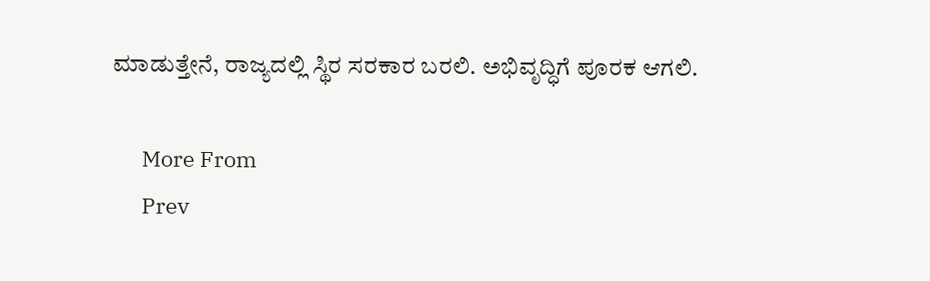ಮಾಡುತ್ತೇನೆ, ರಾಜ್ಯದಲ್ಲಿ ಸ್ಥಿರ ಸರಕಾರ ಬರಲಿ. ಅಭಿವೃದ್ಧಿಗೆ ಪೂರಕ ಆಗಲಿ.

      More From
      Prev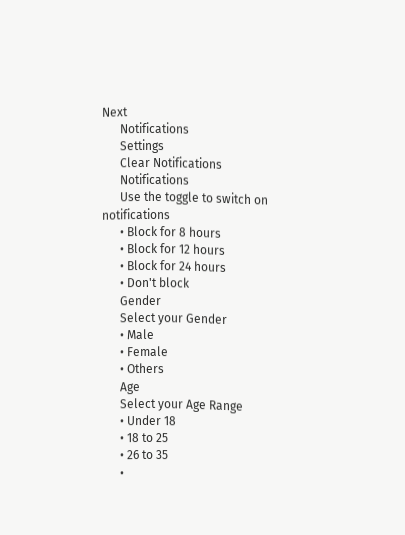Next
      Notifications
      Settings
      Clear Notifications
      Notifications
      Use the toggle to switch on notifications
      • Block for 8 hours
      • Block for 12 hours
      • Block for 24 hours
      • Don't block
      Gender
      Select your Gender
      • Male
      • Female
      • Others
      Age
      Select your Age Range
      • Under 18
      • 18 to 25
      • 26 to 35
      •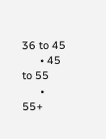36 to 45
      • 45 to 55
      • 55+